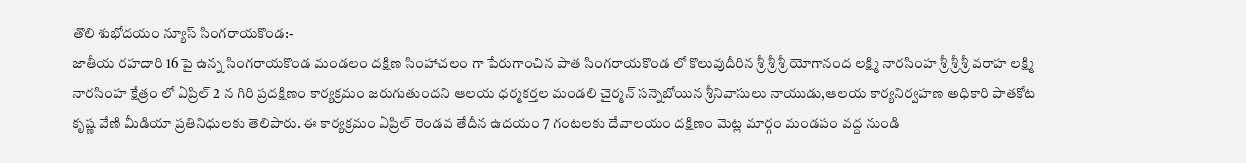తొలి శుభోదయం న్యూస్ సింగరాయకొండ:-
జాతీయ రహదారి 16 పై ఉన్న సింగరాయకొండ మండలం దక్షిణ సింహాచలం గా పేరుగాంచిన పాత సింగరాయకొండ లో కొలువుదీరిన శ్రీ శ్రీ శ్రీ యోగానంద లక్ష్మి నారసింహ శ్రీ శ్రీ శ్రీ వరాహ లక్ష్మి నారసింహ క్షేత్రం లో ఏప్రిల్ 2 న గిరి ప్రదక్షిణం కార్యక్రమం జరుగుతుందని ఆలయ ధర్మకర్తల మండలి చైర్మన్ సన్నెబోయిన శ్రీనివాసులు నాయుడు,ఆలయ కార్యనిర్వహణ అధికారి పాతకోట కృష్ణ వేణి మీడియా ప్రతినిధులకు తెలిపారు. ఈ కార్యక్రమం ఏప్రిల్ రెండవ తేదీన ఉదయం 7 గంటలకు దేవాలయం దక్షిణం మెట్ల మార్గం మండపం వద్ద నుండి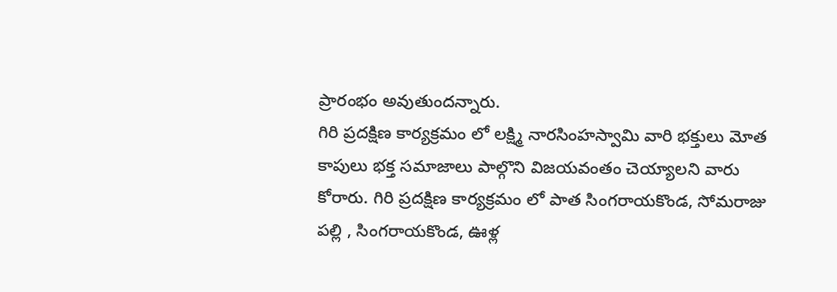ప్రారంభం అవుతుందన్నారు.
గిరి ప్రదక్షిణ కార్యక్రమం లో లక్ష్మి నారసింహస్వామి వారి భక్తులు మోత కాపులు భక్త సమాజాలు పాల్గొని విజయవంతం చెయ్యాలని వారు కోరారు. గిరి ప్రదక్షిణ కార్యక్రమం లో పాత సింగరాయకొండ, సోమరాజు పల్లి , సింగరాయకొండ, ఊళ్ల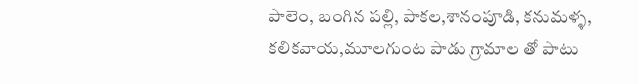పాలెం, బంగిన పల్లి, పాకల,శానంపూడి, కనుమళ్ళ, కలికవాయ,మూలగుంట పాడు గ్రామాల తో పాటు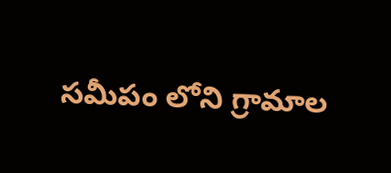సమీపం లోని గ్రామాల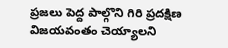ప్రజలు పెద్ద పాల్గొని గిరి ప్రదక్షిణ విజయవంతం చెయ్యాలని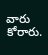వారు కోరారు.